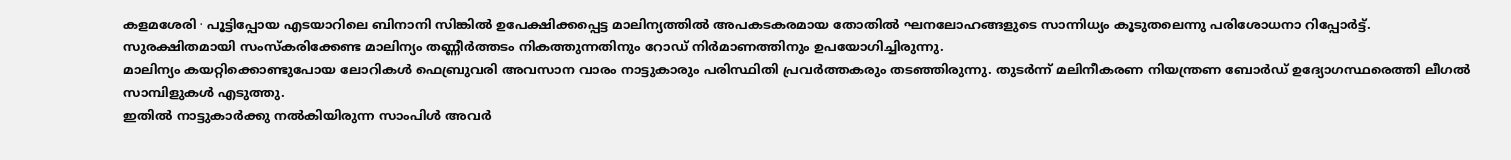കളമശേരി ∙ പൂട്ടിപ്പോയ എടയാറിലെ ബിനാനി സിങ്കിൽ ഉപേക്ഷിക്കപ്പെട്ട മാലിന്യത്തിൽ അപകടകരമായ തോതിൽ ഘനലോഹങ്ങളുടെ സാന്നിധ്യം കൂടുതലെന്നു പരിശോധനാ റിപ്പോർട്ട്.
സുരക്ഷിതമായി സംസ്കരിക്കേണ്ട മാലിന്യം തണ്ണീർത്തടം നികത്തുന്നതിനും റോഡ് നിർമാണത്തിനും ഉപയോഗിച്ചിരുന്നു.
മാലിന്യം കയറ്റിക്കൊണ്ടുപോയ ലോറികൾ ഫെബ്രുവരി അവസാന വാരം നാട്ടുകാരും പരിസ്ഥിതി പ്രവർത്തകരും തടഞ്ഞിരുന്നു. തുടർന്ന് മലിനീകരണ നിയന്ത്രണ ബോർഡ് ഉദ്യോഗസ്ഥരെത്തി ലീഗൽ സാമ്പിളുകൾ എടുത്തു.
ഇതിൽ നാട്ടുകാർക്കു നൽകിയിരുന്ന സാംപിൾ അവർ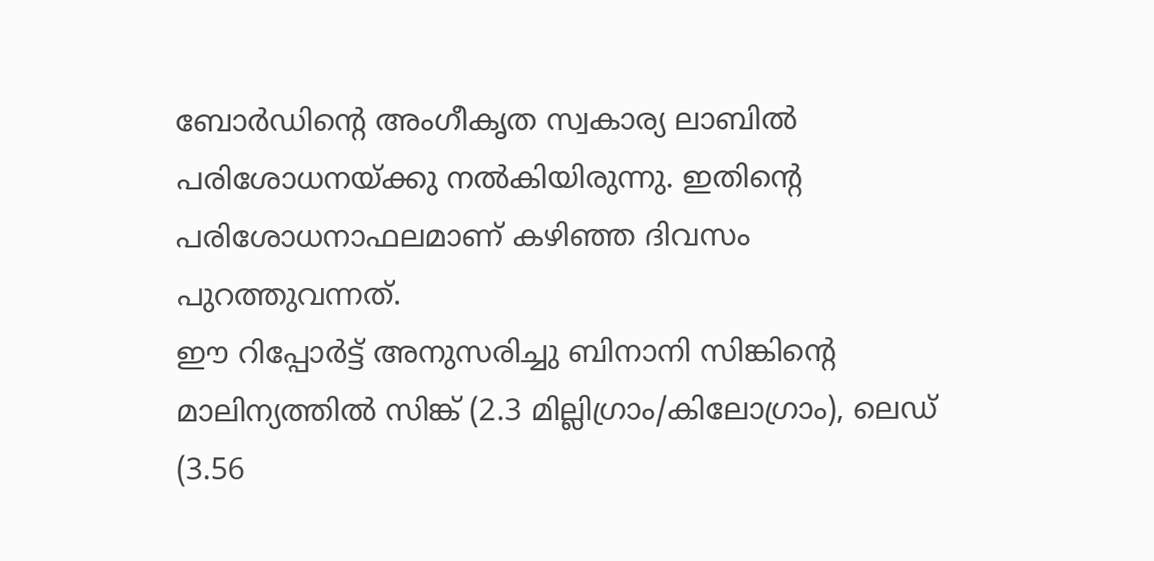ബോർഡിന്റെ അംഗീകൃത സ്വകാര്യ ലാബിൽ പരിശോധനയ്ക്കു നൽകിയിരുന്നു. ഇതിന്റെ പരിശോധനാഫലമാണ് കഴിഞ്ഞ ദിവസം പുറത്തുവന്നത്.
ഈ റിപ്പോർട്ട് അനുസരിച്ചു ബിനാനി സിങ്കിന്റെ മാലിന്യത്തിൽ സിങ്ക് (2.3 മില്ലിഗ്രാം/കിലോഗ്രാം), ലെഡ് (3.56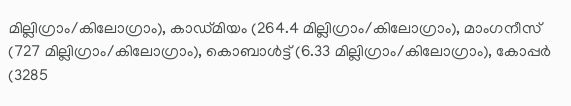മില്ലിഗ്രാം/കിലോഗ്രാം), കാഡ്മിയം (264.4 മില്ലിഗ്രാം/കിലോഗ്രാം), മാംഗനീസ് (727 മില്ലിഗ്രാം/കിലോഗ്രാം), കൊബാൾട്ട് (6.33 മില്ലിഗ്രാം/കിലോഗ്രാം), കോപ്പർ (3285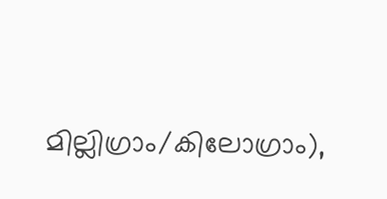മില്ലിഗ്രാം/കിലോഗ്രാം),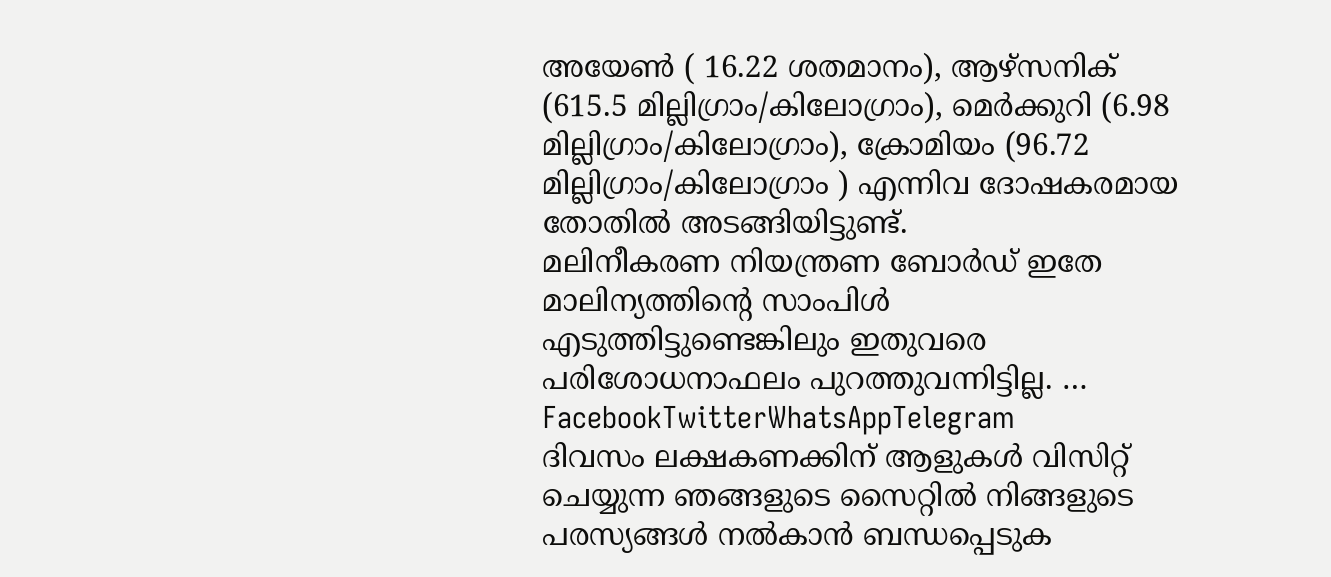അയേൺ ( 16.22 ശതമാനം), ആഴ്സനിക് (615.5 മില്ലിഗ്രാം/കിലോഗ്രാം), മെർക്കുറി (6.98 മില്ലിഗ്രാം/കിലോഗ്രാം), ക്രോമിയം (96.72 മില്ലിഗ്രാം/കിലോഗ്രാം ) എന്നിവ ദോഷകരമായ തോതിൽ അടങ്ങിയിട്ടുണ്ട്.
മലിനീകരണ നിയന്ത്രണ ബോർഡ് ഇതേ മാലിന്യത്തിന്റെ സാംപിൾ എടുത്തിട്ടുണ്ടെങ്കിലും ഇതുവരെ പരിശോധനാഫലം പുറത്തുവന്നിട്ടില്ല. …
FacebookTwitterWhatsAppTelegram
ദിവസം ലക്ഷകണക്കിന് ആളുകൾ വിസിറ്റ് ചെയ്യുന്ന ഞങ്ങളുടെ സൈറ്റിൽ നിങ്ങളുടെ പരസ്യങ്ങൾ നൽകാൻ ബന്ധപ്പെടുക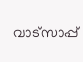വാട്സാപ്പ്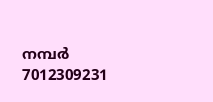നമ്പർ 7012309231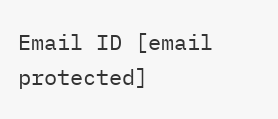Email ID [email protected]